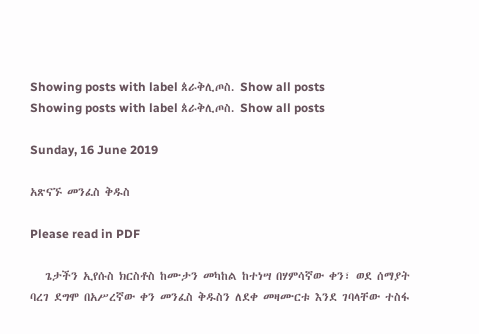Showing posts with label ጰራቅሊጦስ. Show all posts
Showing posts with label ጰራቅሊጦስ. Show all posts

Sunday, 16 June 2019

አጽናኙ መንፈስ ቅዱስ

Please read in PDF

   ጌታችን ኢየሱስ ክርስቶስ ከሙታን መካከል ከተነሣ በሃምሳኛው ቀን፣ ወደ ሰማያት ባረገ ደግሞ በአሥረኛው ቀን መንፈስ ቅዱስን ለደቀ መዛሙርቱ እንደ ገባላቸው ተስፋ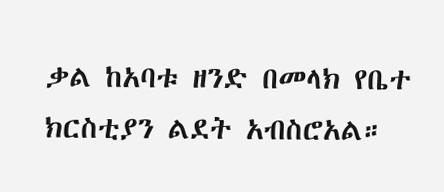ቃል ከአባቱ ዘንድ በመላክ የቤተ ክርስቲያን ልደት አብስሮአል።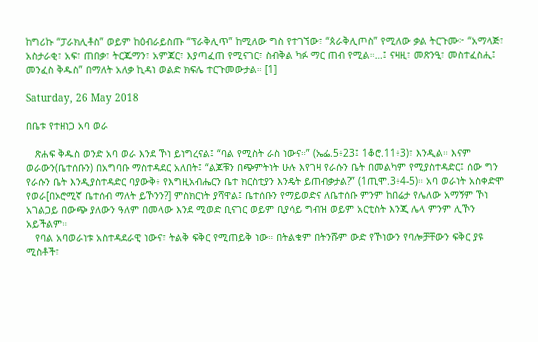ከግሪኩ “ፓራክሊቶስ” ወይም ከዕብራይስጡ “ፕራቅሊጥ” ከሚለው ግስ የተገኘው፣ “ጰራቅሊጦስ” የሚለው ቃል ትርጉሙ፦ “አማላጅ፣ አስታራቂ፣ አፍ፣ ጠበቃ፣ ትርጁማን፣ አምጃር፣ እያጣፈጠ የሚናገር፣ ስብቅል ካፉ ማር ጠብ የሚል።…፤ ናዛዚ፣ መጽንዒ፣ መስተፈስሒ፤ መንፈስ ቅዱስ” በማለት አለቃ ኪዳነ ወልድ ክፍሌ ተርጉመውታል። [1]

Saturday, 26 May 2018

በቤቱ የተዘነጋ አባ ወራ

   ጽሐፍ ቅዱስ ወንድ አባ ወራ እንደ ኾነ ይነግረናል፤ “ባል የሚስት ራስ ነውና።” (ኤፌ.5፥23፤ 1ቆሮ.11፥3)፣ እንዲል። እናም ወራውን(ቤተሰቡን) በአግባቡ ማስተዳደር አለበት፤ “ልጆቹን በጭምትነት ሁሉ እየገዛ የራሱን ቤት በመልካም የሚያስተዳድር፤ ሰው ግን የራሱን ቤት እንዲያስተዳድር ባያውቅ፥ የእግዚአብሔርን ቤተ ክርስቲያን እንዴት ይጠብቃታል?” (1ጢሞ.3፥4-5)። አባ ወራነት አስቀድሞ የወራ[በኦሮሚኛ ቤተሰብ ማለት ይኾንን?] ምስክርነት ያሻዋል፤ ቤተሰቡን የማይወድና ለቤተሰቡ ምንም ከበሬታ የሌለው አማኝም ኾነ አገልጋይ በውጭ ያለውን ዓለም በመላው እንደ ሚወድ ቢናገር ወይም ቢያሳይ ግብዝ ወይም አርቲስት እንጂ ሌላ ምንም ሊኾን አይችልም።
   የባል አባወራነቱ አስተዳደራዊ ነውና፣ ትልቅ ፍቅር የሚጠይቅ ነው። በትልቁም በትንሹም ውድ የኾነውን የባሎቻቸውን ፍቅር ያዩ ሚስቶች፣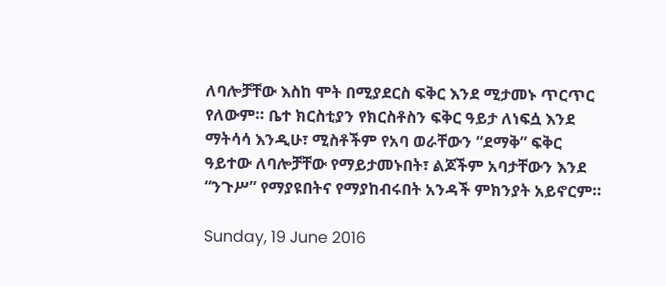ለባሎቻቸው እስከ ሞት በሚያደርስ ፍቅር እንደ ሚታመኑ ጥርጥር የለውም። ቤተ ክርስቲያን የክርስቶስን ፍቅር ዓይታ ለነፍሷ እንደ ማትሳሳ እንዲሁ፣ ሚስቶችም የአባ ወራቸውን “ደማቅ” ፍቅር ዓይተው ለባሎቻቸው የማይታመኑበት፣ ልጆችም አባታቸውን እንደ “ንጉሥ” የማያዩበትና የማያከብሩበት አንዳች ምክንያት አይኖርም።

Sunday, 19 June 2016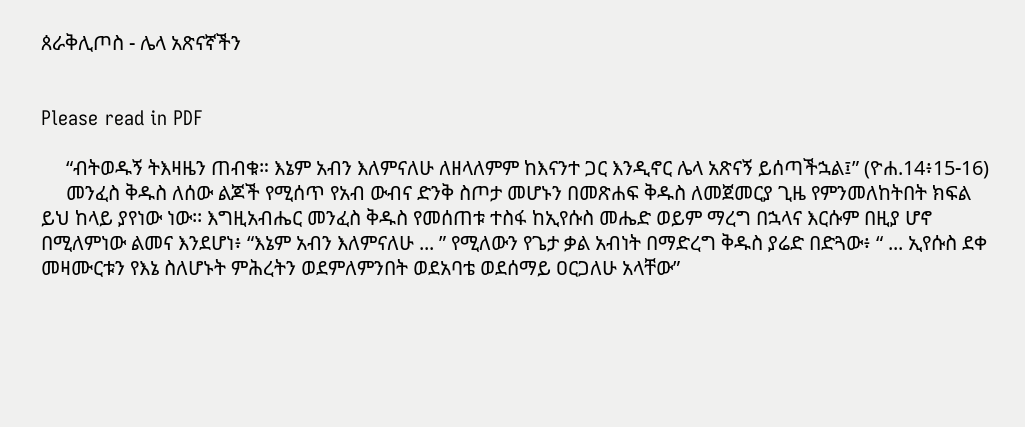ጰራቅሊጦስ - ሌላ አጽናኛችን


Please read in PDF

     “ብትወዱኝ ትእዛዜን ጠብቁ። እኔም አብን እለምናለሁ ለዘላለምም ከእናንተ ጋር እንዲኖር ሌላ አጽናኝ ይሰጣችኋል፤” (ዮሐ.14፥15-16)
     መንፈስ ቅዱስ ለሰው ልጆች የሚሰጥ የአብ ውብና ድንቅ ስጦታ መሆኑን በመጽሐፍ ቅዱስ ለመጀመርያ ጊዜ የምንመለከትበት ክፍል ይህ ከላይ ያየነው ነው፡፡ እግዚአብሔር መንፈስ ቅዱስ የመሰጠቱ ተስፋ ከኢየሱስ መሔድ ወይም ማረግ በኋላና እርሱም በዚያ ሆኖ በሚለምነው ልመና እንደሆነ፥ “እኔም አብን እለምናለሁ ... ” የሚለውን የጌታ ቃል አብነት በማድረግ ቅዱስ ያሬድ በድጓው፥ “ ... ኢየሱስ ደቀ መዛሙርቱን የእኔ ስለሆኑት ምሕረትን ወደምለምንበት ወደአባቴ ወደሰማይ ዐርጋለሁ አላቸው”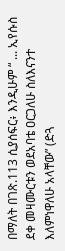በማለት በገጽ.113 ሲያሰፍር፥ እንዲሁም “ ... ኢየሱስ ደቀ መዛሙርቱን ወደአባቴ ዐርጋለሁ ስለእናንተ እለምነዋለሁ አላቸው” (ድጓ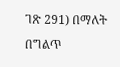ገጽ 291) በማለት በግልጥ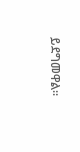ይደግመዋል፡፡